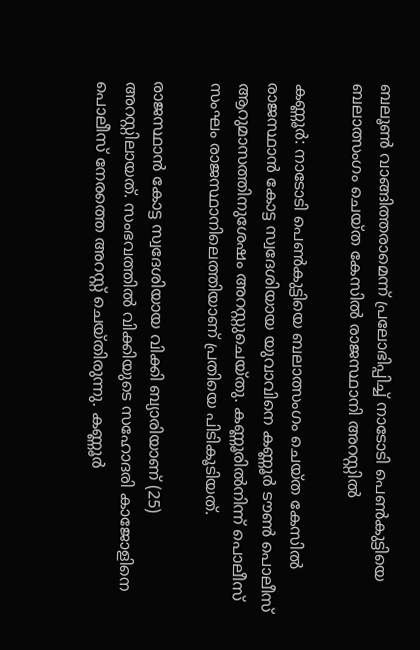ബലൂൺ വാങ്ങിത്തരാമെന്ന് പ്രലോഭിപ്പിച്ച് നാടോടി പെണ്‍കുട്ടിയെ ബലാത്സംഗം ചെയ്ത കേസിൽ രാജസ്ഥാനി അറസ്റ്റില്‍

കണ്ണൂര്‍: നാടോടി പെണ്‍കുട്ടിയെ ബലാത്സംഗം ചെയ്ത കേസില്‍ രാജസ്ഥാന്‍ കോട്ട സ്വദേശിയായ യുവാവിനെ കണ്ണൂര്‍ ടൗണ്‍ പൊലീസ് ആറുമാസത്തിനുശേഷം അറസ്റ്റുചെയ്തു. കണ്ണൂരില്‍നിന്ന് പൊലീസ് സംഘം രാജസ്ഥാനിലെത്തിയാണ് പ്രതിയെ പിടികൂടിയത്.

രാജസ്ഥാന്‍ കോട്ട സ്വദേശിയായ വിക്കി ബ്യാരിയാണ് (25) അറസ്റ്റിലായത്. സംഭവത്തിൽ വിക്കിയുടെ സഹോദരി കാജോളിനെ പൊലീസ് നേരത്തെ അറസ്റ്റ് ചെയ്തിരുന്നു. കണ്ണൂര്‍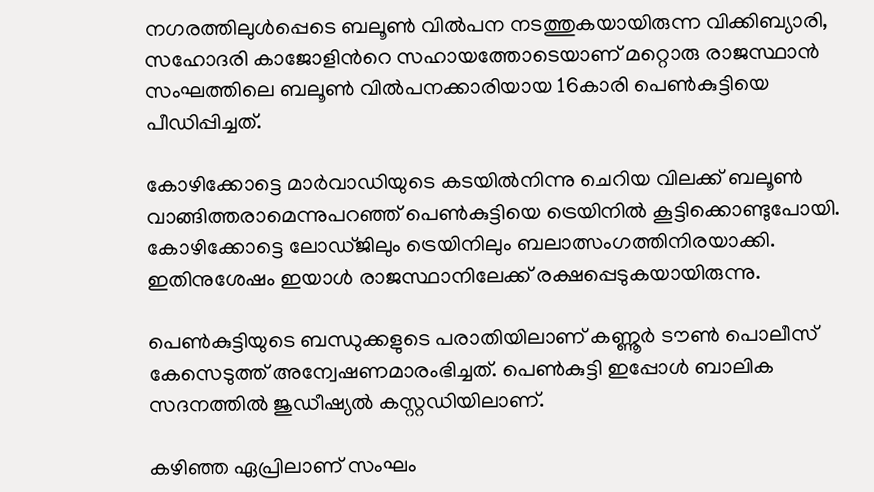നഗരത്തിലുള്‍പ്പെടെ ബലൂണ്‍ വില്‍പന നടത്തുകയായിരുന്ന വിക്കിബ്യാരി, സഹോദരി കാജോളിന്‍റെ സഹായത്തോടെയാണ് മറ്റൊരു രാജസ്ഥാന്‍ സംഘത്തിലെ ബലൂണ്‍ വില്‍പനക്കാരിയായ 16കാരി പെണ്‍കുട്ടിയെ പീഡിപ്പിച്ചത്.

കോഴിക്കോട്ടെ മാര്‍വാഡിയുടെ കടയില്‍നിന്നു ചെറിയ വിലക്ക് ബലൂണ്‍ വാങ്ങിത്തരാമെന്നുപറഞ്ഞ് പെൺകുട്ടിയെ ട്രെയിനില്‍ കൂട്ടിക്കൊണ്ടുപോയി. കോഴിക്കോട്ടെ ലോഡ്ജിലും ട്രെയിനിലും ബലാത്സംഗത്തിനിരയാക്കി. ഇതിനുശേഷം ഇയാള്‍ രാജസ്ഥാനിലേക്ക് രക്ഷപ്പെടുകയായിരുന്നു.

പെണ്‍കുട്ടിയുടെ ബന്ധുക്കളുടെ പരാതിയിലാണ് കണ്ണൂര്‍ ടൗണ്‍ പൊലീസ് കേസെടുത്ത് അന്വേഷണമാരംഭിച്ചത്. പെണ്‍കുട്ടി ഇപ്പോള്‍ ബാലിക സദനത്തില്‍ ജുഡീഷ്യല്‍ കസ്റ്റഡിയിലാണ്.

കഴിഞ്ഞ ഏപ്രിലാണ് സംഘം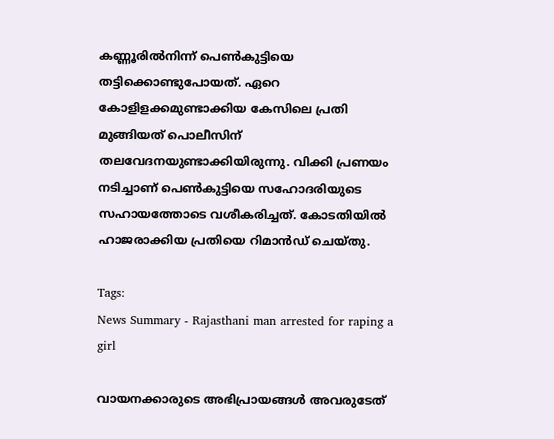കണ്ണൂരില്‍നിന്ന് പെണ്‍കുട്ടിയെ തട്ടിക്കൊണ്ടുപോയത്. ഏറെ കോളിളക്കമുണ്ടാക്കിയ കേസിലെ പ്രതി മുങ്ങിയത് പൊലീസിന് തലവേദനയുണ്ടാക്കിയിരുന്നു. വിക്കി പ്രണയം നടിച്ചാണ് പെണ്‍കുട്ടിയെ സഹോദരിയുടെ സഹായത്തോടെ വശീകരിച്ചത്. കോടതിയില്‍ ഹാജരാക്കിയ പ്രതിയെ റിമാൻഡ് ചെയ്തു.

Tags:
News Summary - Rajasthani man arrested for raping a girl

വായനക്കാരുടെ അഭിപ്രായങ്ങള്‍ അവരുടേത്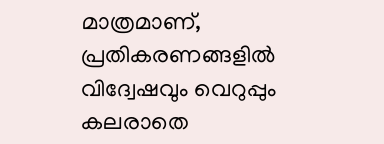മാത്രമാണ്, പ്രതികരണങ്ങളിൽ വിദ്വേഷവും വെറുപ്പും കലരാതെ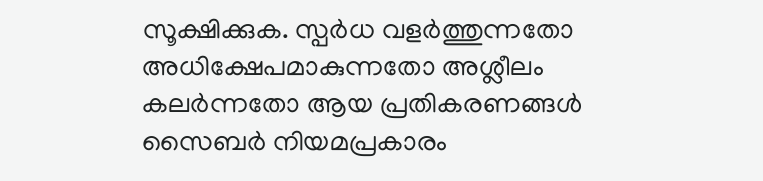സൂക്ഷിക്കുക. സ്പർധ വളർത്തുന്നതോ അധിക്ഷേപമാകുന്നതോ അശ്ലീലം കലർന്നതോ ആയ പ്രതികരണങ്ങൾ സൈബർ നിയമപ്രകാരം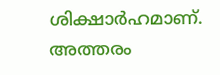ശിക്ഷാർഹമാണ്. അത്തരം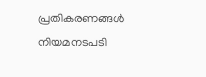പ്രതികരണങ്ങൾ നിയമനടപടി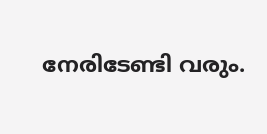നേരിടേണ്ടി വരും.